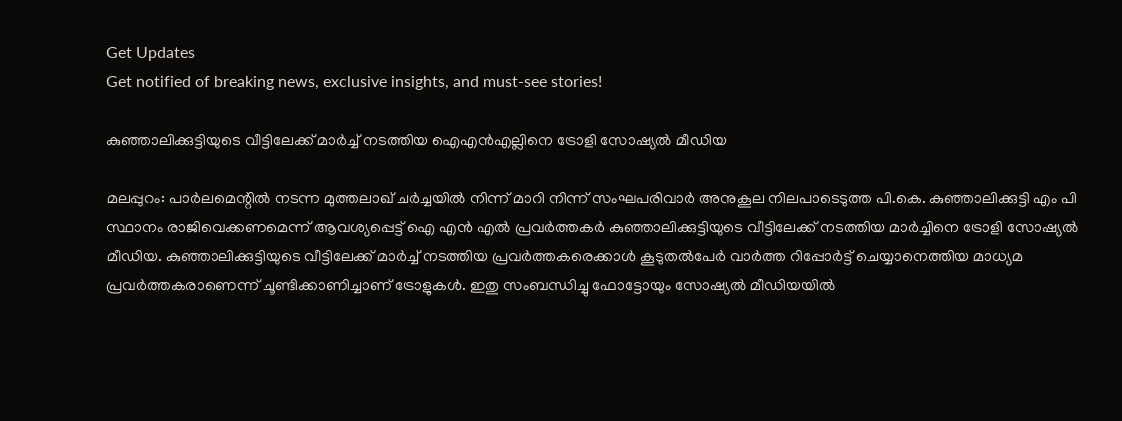Get Updates
Get notified of breaking news, exclusive insights, and must-see stories!

കുഞ്ഞാലിക്കുട്ടിയുടെ വീട്ടിലേക്ക് മാര്‍ച്ച് നടത്തിയ ഐഎന്‍എല്ലിനെ ട്രോളി സോഷ്യല്‍ മീഡിയ

മലപ്പുറം: പാര്‍ലമെന്റില്‍ നടന്ന മുത്തലാഖ് ചര്‍ച്ചയില്‍ നിന്ന് മാറി നിന്ന് സംഘപരിവാര്‍ അനുകൂല നിലപാടെടുത്ത പി.കെ. കുഞ്ഞാലിക്കുട്ടി എം പി സ്ഥാനം രാജിവെക്കണമെന്ന് ആവശ്യപ്പെട്ട് ഐ എന്‍ എല്‍ പ്രവര്‍ത്തകര്‍ കുഞ്ഞാലിക്കുട്ടിയുടെ വീട്ടിലേക്ക് നടത്തിയ മാര്‍ച്ചിനെ ട്രോളി സോഷ്യല്‍ മീഡിയ. കുഞ്ഞാലിക്കുട്ടിയുടെ വീട്ടിലേക്ക് മാര്‍ച്ച് നടത്തിയ പ്രവര്‍ത്തകരെക്കാള്‍ കൂടുതല്‍പേര്‍ വാര്‍ത്ത റിപ്പോര്‍ട്ട് ചെയ്യാനെത്തിയ മാധ്യമ പ്രവര്‍ത്തകരാണെന്ന് ചൂണ്ടിക്കാണിച്ചാണ് ട്രോളുകള്‍. ഇതു സംബന്ധിച്ചു ഫോട്ടോയും സോഷ്യല്‍ മീഡിയയില്‍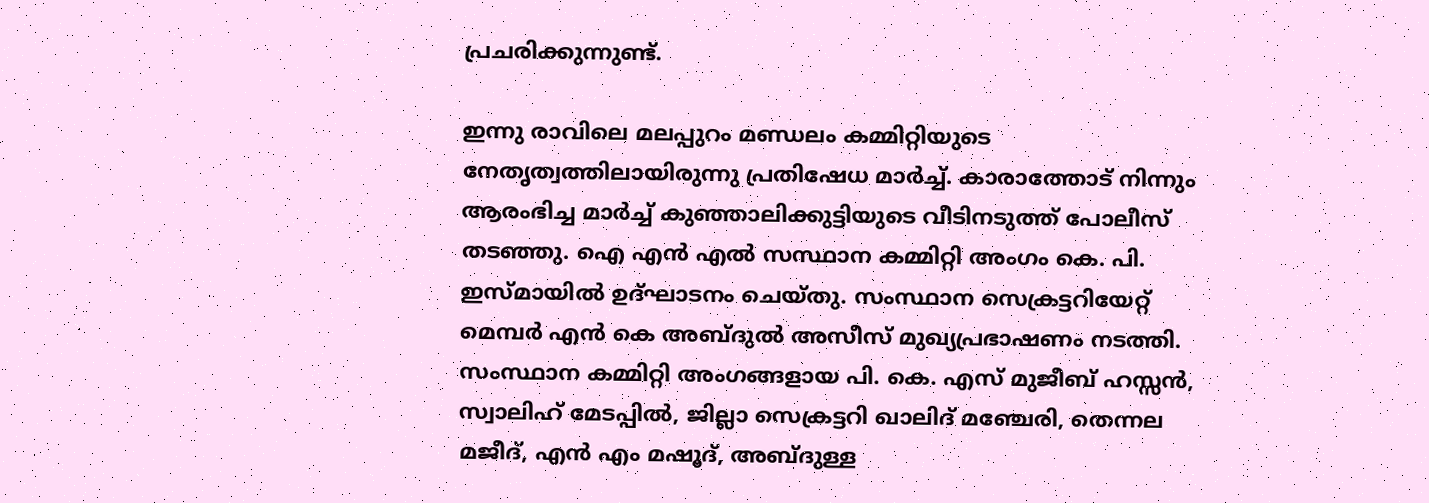പ്രചരിക്കുന്നുണ്ട്.

ഇന്നു രാവിലെ മലപ്പുറം മണ്ഡലം കമ്മിറ്റിയുടെ നേതൃത്വത്തിലായിരുന്നു പ്രതിഷേധ മാര്‍ച്ച്. കാരാത്തോട് നിന്നും ആരംഭിച്ച മാര്‍ച്ച് കുഞ്ഞാലിക്കുട്ടിയുടെ വീടിനടുത്ത് പോലീസ് തടഞ്ഞു. ഐ എന്‍ എല്‍ സസ്ഥാന കമ്മിറ്റി അംഗം കെ. പി. ഇസ്മായില്‍ ഉദ്ഘാടനം ചെയ്തു. സംസ്ഥാന സെക്രട്ടറിയേറ്റ് മെമ്പര്‍ എന്‍ കെ അബ്ദുല്‍ അസീസ് മുഖ്യപ്രഭാഷണം നടത്തി. സംസ്ഥാന കമ്മിറ്റി അംഗങ്ങളായ പി. കെ. എസ് മുജീബ് ഹസ്സന്‍, സ്വാലിഹ് മേടപ്പില്‍, ജില്ലാ സെക്രട്ടറി ഖാലിദ് മഞ്ചേരി, തെന്നല മജീദ്, എന്‍ എം മഷൂദ്, അബ്ദുള്ള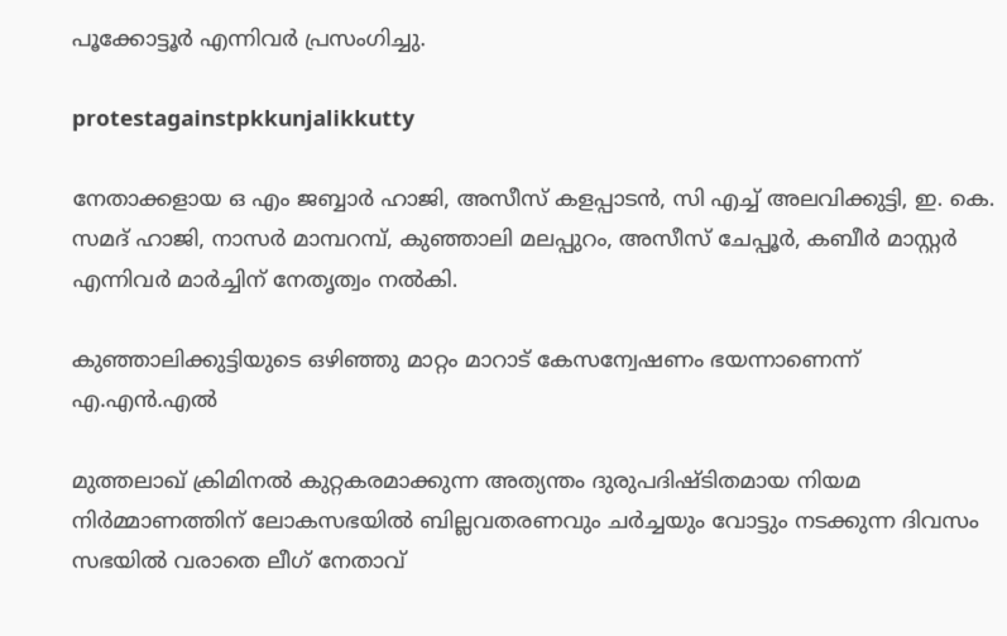പൂക്കോട്ടൂര്‍ എന്നിവര്‍ പ്രസംഗിച്ചു.

protestagainstpkkunjalikkutty

നേതാക്കളായ ഒ എം ജബ്ബാര്‍ ഹാജി, അസീസ് കളപ്പാടന്‍, സി എച്ച് അലവിക്കുട്ടി, ഇ. കെ. സമദ് ഹാജി, നാസര്‍ മാമ്പറമ്പ്, കുഞ്ഞാലി മലപ്പുറം, അസീസ് ചേപ്പൂര്‍, കബീര്‍ മാസ്റ്റര്‍ എന്നിവര്‍ മാര്‍ച്ചിന് നേതൃത്വം നല്‍കി.

കുഞ്ഞാലിക്കുട്ടിയുടെ ഒഴിഞ്ഞു മാറ്റം മാറാട് കേസന്വേഷണം ഭയന്നാണെന്ന് എ.എന്‍.എല്‍

മുത്തലാഖ് ക്രിമിനല്‍ കുറ്റകരമാക്കുന്ന അത്യന്തം ദുരുപദിഷ്ടിതമായ നിയമ നിര്‍മ്മാണത്തിന് ലോകസഭയില്‍ ബില്ലവതരണവും ചര്‍ച്ചയും വോട്ടും നടക്കുന്ന ദിവസം സഭയില്‍ വരാതെ ലീഗ് നേതാവ്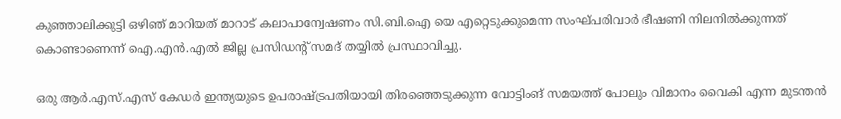കുഞ്ഞാലിക്കുട്ടി ഒഴിഞ് മാറിയത് മാറാട് കലാപാന്വേഷണം സി.ബി.ഐ യെ എറ്റെടുക്കുമെന്ന സംഘ്പരിവാര്‍ ഭീഷണി നിലനില്‍ക്കുന്നത് കൊണ്ടാണെന്ന് ഐ.എന്‍.എല്‍ ജില്ല പ്രസിഡന്റ് സമദ് തയ്യില്‍ പ്രസ്ഥാവിച്ചു.

ഒരു ആര്‍.എസ്.എസ് കേഡര്‍ ഇന്ത്യയുടെ ഉപരാഷ്ട്രപതിയായി തിരഞ്ഞെടുക്കുന്ന വോട്ടിംങ് സമയത്ത് പോലും വിമാനം വൈകി എന്ന മുടന്തന്‍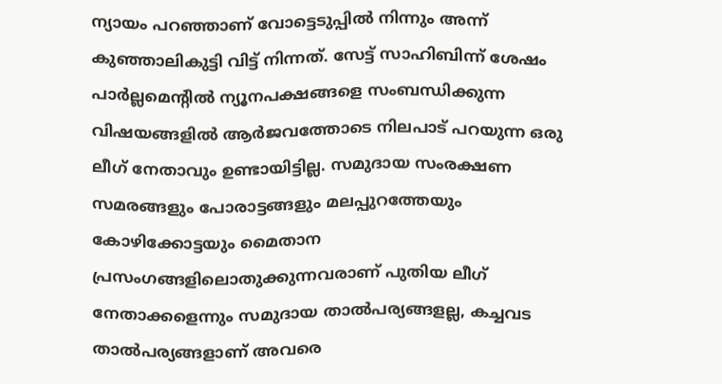ന്യായം പറഞ്ഞാണ് വോട്ടെടുപ്പില്‍ നിന്നും അന്ന് കുഞ്ഞാലികുട്ടി വിട്ട് നിന്നത്. സേട്ട് സാഹിബിന്ന് ശേഷം പാര്‍ല്ലമെന്റില്‍ ന്യൂനപക്ഷങ്ങളെ സംബന്ധിക്കുന്ന വിഷയങ്ങളില്‍ ആര്‍ജവത്തോടെ നിലപാട് പറയുന്ന ഒരു ലീഗ് നേതാവും ഉണ്ടായിട്ടില്ല. സമുദായ സംരക്ഷണ സമരങ്ങളും പോരാട്ടങ്ങളും മലപ്പുറത്തേയും കോഴിക്കോട്ടയും മൈതാന പ്രസംഗങ്ങളിലൊതുക്കുന്നവരാണ് പുതിയ ലീഗ് നേതാക്കളെന്നും സമുദായ താല്‍പര്യങ്ങളല്ല, കച്ചവട താല്‍പര്യങ്ങളാണ് അവരെ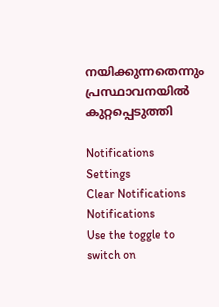നയിക്കുന്നതെന്നും പ്രസ്ഥാവനയില്‍ കുറ്റപ്പെടുത്തി

Notifications
Settings
Clear Notifications
Notifications
Use the toggle to switch on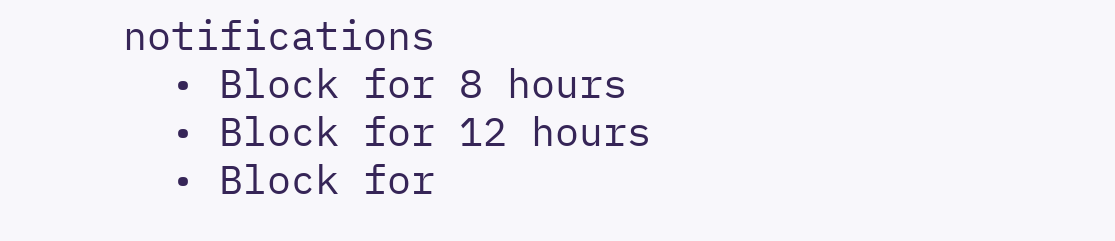notifications
  • Block for 8 hours
  • Block for 12 hours
  • Block for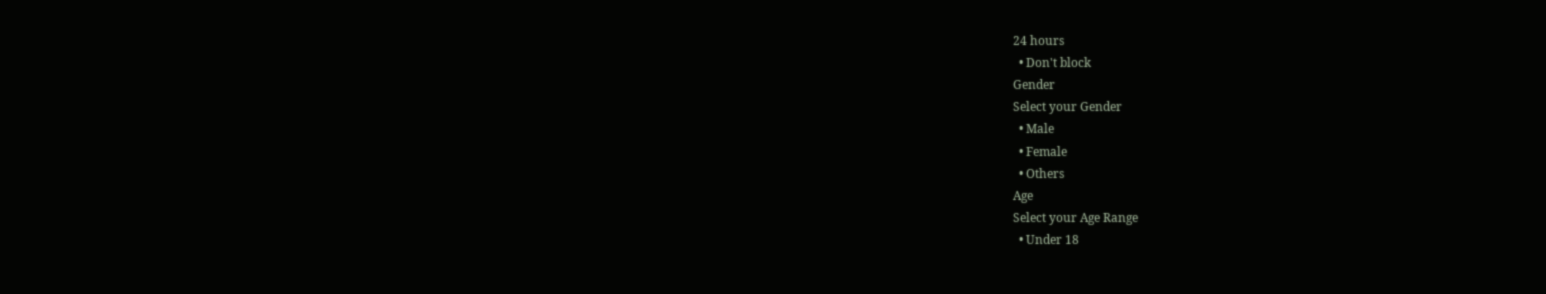24 hours
  • Don't block
Gender
Select your Gender
  • Male
  • Female
  • Others
Age
Select your Age Range
  • Under 18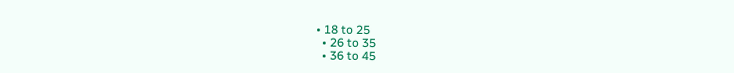• 18 to 25
  • 26 to 35
  • 36 to 45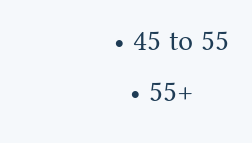• 45 to 55
  • 55+